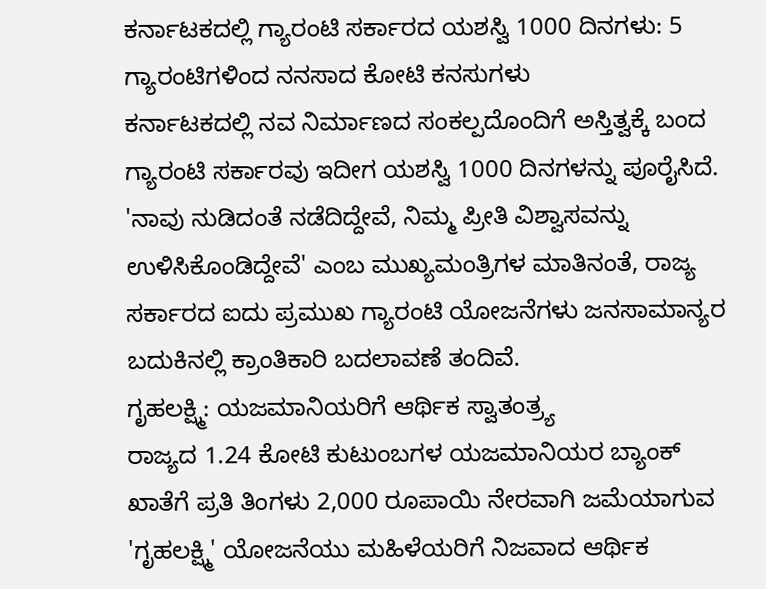ಕರ್ನಾಟಕದಲ್ಲಿ ಗ್ಯಾರಂಟಿ ಸರ್ಕಾರದ ಯಶಸ್ವಿ 1000 ದಿನಗಳು: 5 ಗ್ಯಾರಂಟಿಗಳಿಂದ ನನಸಾದ ಕೋಟಿ ಕನಸುಗಳು
ಕರ್ನಾಟಕದಲ್ಲಿ ನವ ನಿರ್ಮಾಣದ ಸಂಕಲ್ಪದೊಂದಿಗೆ ಅಸ್ತಿತ್ವಕ್ಕೆ ಬಂದ ಗ್ಯಾರಂಟಿ ಸರ್ಕಾರವು ಇದೀಗ ಯಶಸ್ವಿ 1000 ದಿನಗಳನ್ನು ಪೂರೈಸಿದೆ. 'ನಾವು ನುಡಿದಂತೆ ನಡೆದಿದ್ದೇವೆ, ನಿಮ್ಮ ಪ್ರೀತಿ ವಿಶ್ವಾಸವನ್ನು ಉಳಿಸಿಕೊಂಡಿದ್ದೇವೆ' ಎಂಬ ಮುಖ್ಯಮಂತ್ರಿಗಳ ಮಾತಿನಂತೆ, ರಾಜ್ಯ ಸರ್ಕಾರದ ಐದು ಪ್ರಮುಖ ಗ್ಯಾರಂಟಿ ಯೋಜನೆಗಳು ಜನಸಾಮಾನ್ಯರ ಬದುಕಿನಲ್ಲಿ ಕ್ರಾಂತಿಕಾರಿ ಬದಲಾವಣೆ ತಂದಿವೆ.
ಗೃಹಲಕ್ಷ್ಮಿ: ಯಜಮಾನಿಯರಿಗೆ ಆರ್ಥಿಕ ಸ್ವಾತಂತ್ರ್ಯ
ರಾಜ್ಯದ 1.24 ಕೋಟಿ ಕುಟುಂಬಗಳ ಯಜಮಾನಿಯರ ಬ್ಯಾಂಕ್ ಖಾತೆಗೆ ಪ್ರತಿ ತಿಂಗಳು 2,000 ರೂಪಾಯಿ ನೇರವಾಗಿ ಜಮೆಯಾಗುವ 'ಗೃಹಲಕ್ಷ್ಮಿ' ಯೋಜನೆಯು ಮಹಿಳೆಯರಿಗೆ ನಿಜವಾದ ಆರ್ಥಿಕ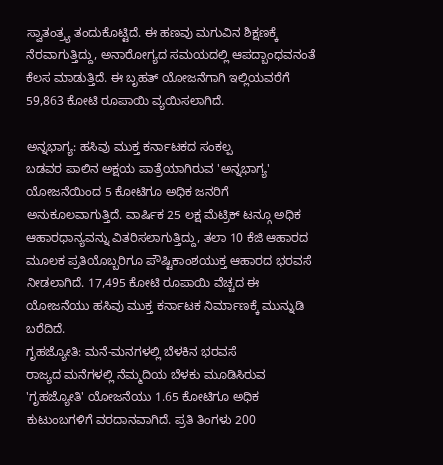ಸ್ವಾತಂತ್ರ್ಯ ತಂದುಕೊಟ್ಟಿದೆ. ಈ ಹಣವು ಮಗುವಿನ ಶಿಕ್ಷಣಕ್ಕೆ ನೆರವಾಗುತ್ತಿದ್ದು, ಅನಾರೋಗ್ಯದ ಸಮಯದಲ್ಲಿ ಆಪದ್ಬಾಂಧವನಂತೆ ಕೆಲಸ ಮಾಡುತ್ತಿದೆ. ಈ ಬೃಹತ್ ಯೋಜನೆಗಾಗಿ ಇಲ್ಲಿಯವರೆಗೆ 59,863 ಕೋಟಿ ರೂಪಾಯಿ ವ್ಯಯಿಸಲಾಗಿದೆ.

ಅನ್ನಭಾಗ್ಯ: ಹಸಿವು ಮುಕ್ತ ಕರ್ನಾಟಕದ ಸಂಕಲ್ಪ
ಬಡವರ ಪಾಲಿನ ಅಕ್ಷಯ ಪಾತ್ರೆಯಾಗಿರುವ 'ಅನ್ನಭಾಗ್ಯ' ಯೋಜನೆಯಿಂದ 5 ಕೋಟಿಗೂ ಅಧಿಕ ಜನರಿಗೆ ಅನುಕೂಲವಾಗುತ್ತಿದೆ. ವಾರ್ಷಿಕ 25 ಲಕ್ಷ ಮೆಟ್ರಿಕ್ ಟನ್ಗೂ ಅಧಿಕ ಆಹಾರಧಾನ್ಯವನ್ನು ವಿತರಿಸಲಾಗುತ್ತಿದ್ದು, ತಲಾ 10 ಕೆಜಿ ಆಹಾರದ ಮೂಲಕ ಪ್ರತಿಯೊಬ್ಬರಿಗೂ ಪೌಷ್ಟಿಕಾಂಶಯುಕ್ತ ಆಹಾರದ ಭರವಸೆ ನೀಡಲಾಗಿದೆ. 17,495 ಕೋಟಿ ರೂಪಾಯಿ ವೆಚ್ಚದ ಈ ಯೋಜನೆಯು ಹಸಿವು ಮುಕ್ತ ಕರ್ನಾಟಕ ನಿರ್ಮಾಣಕ್ಕೆ ಮುನ್ನುಡಿ ಬರೆದಿದೆ.
ಗೃಹಜ್ಯೋತಿ: ಮನೆ-ಮನಗಳಲ್ಲಿ ಬೆಳಕಿನ ಭರವಸೆ
ರಾಜ್ಯದ ಮನೆಗಳಲ್ಲಿ ನೆಮ್ಮದಿಯ ಬೆಳಕು ಮೂಡಿಸಿರುವ 'ಗೃಹಜ್ಯೋತಿ' ಯೋಜನೆಯು 1.65 ಕೋಟಿಗೂ ಅಧಿಕ ಕುಟುಂಬಗಳಿಗೆ ವರದಾನವಾಗಿದೆ. ಪ್ರತಿ ತಿಂಗಳು 200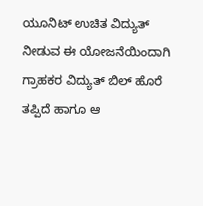ಯೂನಿಟ್ ಉಚಿತ ವಿದ್ಯುತ್ ನೀಡುವ ಈ ಯೋಜನೆಯಿಂದಾಗಿ ಗ್ರಾಹಕರ ವಿದ್ಯುತ್ ಬಿಲ್ ಹೊರೆ ತಪ್ಪಿದೆ ಹಾಗೂ ಆ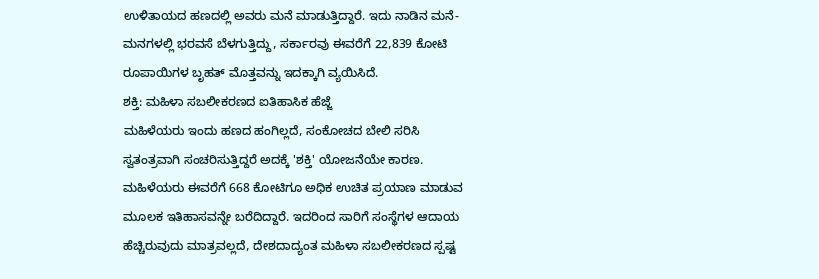ಉಳಿತಾಯದ ಹಣದಲ್ಲಿ ಅವರು ಮನೆ ಮಾಡುತ್ತಿದ್ದಾರೆ. ಇದು ನಾಡಿನ ಮನೆ-ಮನಗಳಲ್ಲಿ ಭರವಸೆ ಬೆಳಗುತ್ತಿದ್ದು, ಸರ್ಕಾರವು ಈವರೆಗೆ 22,839 ಕೋಟಿ ರೂಪಾಯಿಗಳ ಬೃಹತ್ ಮೊತ್ತವನ್ನು ಇದಕ್ಕಾಗಿ ವ್ಯಯಿಸಿದೆ.
ಶಕ್ತಿ: ಮಹಿಳಾ ಸಬಲೀಕರಣದ ಐತಿಹಾಸಿಕ ಹೆಜ್ಜೆ
ಮಹಿಳೆಯರು ಇಂದು ಹಣದ ಹಂಗಿಲ್ಲದೆ, ಸಂಕೋಚದ ಬೇಲಿ ಸರಿಸಿ ಸ್ವತಂತ್ರವಾಗಿ ಸಂಚರಿಸುತ್ತಿದ್ದರೆ ಅದಕ್ಕೆ 'ಶಕ್ತಿ' ಯೋಜನೆಯೇ ಕಾರಣ. ಮಹಿಳೆಯರು ಈವರೆಗೆ 668 ಕೋಟಿಗೂ ಅಧಿಕ ಉಚಿತ ಪ್ರಯಾಣ ಮಾಡುವ ಮೂಲಕ ಇತಿಹಾಸವನ್ನೇ ಬರೆದಿದ್ದಾರೆ. ಇದರಿಂದ ಸಾರಿಗೆ ಸಂಸ್ಥೆಗಳ ಆದಾಯ ಹೆಚ್ಚಿರುವುದು ಮಾತ್ರವಲ್ಲದೆ, ದೇಶದಾದ್ಯಂತ ಮಹಿಳಾ ಸಬಲೀಕರಣದ ಸ್ಪಷ್ಟ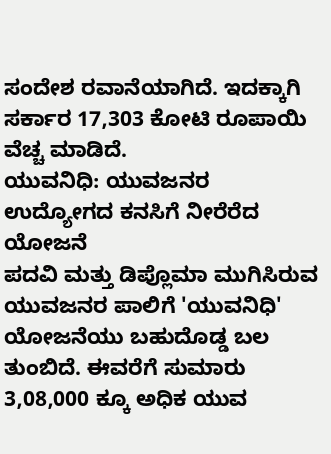ಸಂದೇಶ ರವಾನೆಯಾಗಿದೆ. ಇದಕ್ಕಾಗಿ ಸರ್ಕಾರ 17,303 ಕೋಟಿ ರೂಪಾಯಿ ವೆಚ್ಚ ಮಾಡಿದೆ.
ಯುವನಿಧಿ: ಯುವಜನರ ಉದ್ಯೋಗದ ಕನಸಿಗೆ ನೀರೆರೆದ ಯೋಜನೆ
ಪದವಿ ಮತ್ತು ಡಿಪ್ಲೊಮಾ ಮುಗಿಸಿರುವ ಯುವಜನರ ಪಾಲಿಗೆ 'ಯುವನಿಧಿ' ಯೋಜನೆಯು ಬಹುದೊಡ್ಡ ಬಲ ತುಂಬಿದೆ. ಈವರೆಗೆ ಸುಮಾರು 3,08,000 ಕ್ಕೂ ಅಧಿಕ ಯುವ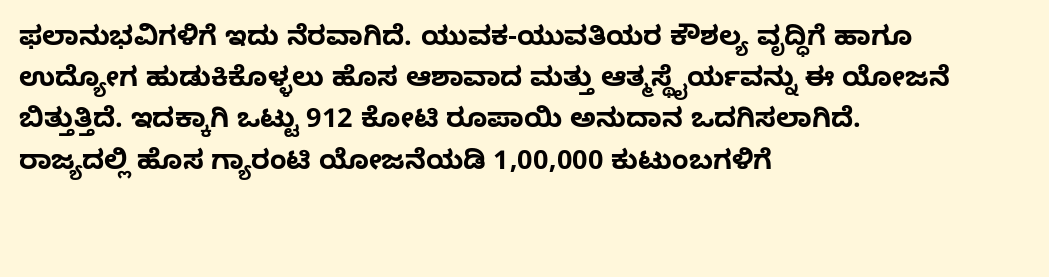ಫಲಾನುಭವಿಗಳಿಗೆ ಇದು ನೆರವಾಗಿದೆ. ಯುವಕ-ಯುವತಿಯರ ಕೌಶಲ್ಯ ವೃದ್ಧಿಗೆ ಹಾಗೂ ಉದ್ಯೋಗ ಹುಡುಕಿಕೊಳ್ಳಲು ಹೊಸ ಆಶಾವಾದ ಮತ್ತು ಆತ್ಮಸ್ಥೈರ್ಯವನ್ನು ಈ ಯೋಜನೆ ಬಿತ್ತುತ್ತಿದೆ. ಇದಕ್ಕಾಗಿ ಒಟ್ಟು 912 ಕೋಟಿ ರೂಪಾಯಿ ಅನುದಾನ ಒದಗಿಸಲಾಗಿದೆ.
ರಾಜ್ಯದಲ್ಲಿ ಹೊಸ ಗ್ಯಾರಂಟಿ ಯೋಜನೆಯಡಿ 1,00,000 ಕುಟುಂಬಗಳಿಗೆ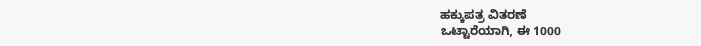ಹಕ್ಕುಪತ್ರ ವಿತರಣೆ
ಒಟ್ಟಾರೆಯಾಗಿ, ಈ 1000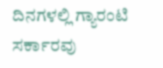ದಿನಗಳಲ್ಲಿ ಗ್ಯಾರಂಟಿ ಸರ್ಕಾರವು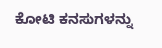ಕೋಟಿ ಕನಸುಗಳನ್ನು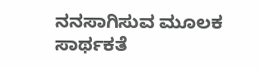ನನಸಾಗಿಸುವ ಮೂಲಕ ಸಾರ್ಥಕತೆ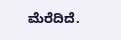ಮೆರೆದಿದೆ.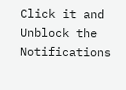Click it and Unblock the Notifications